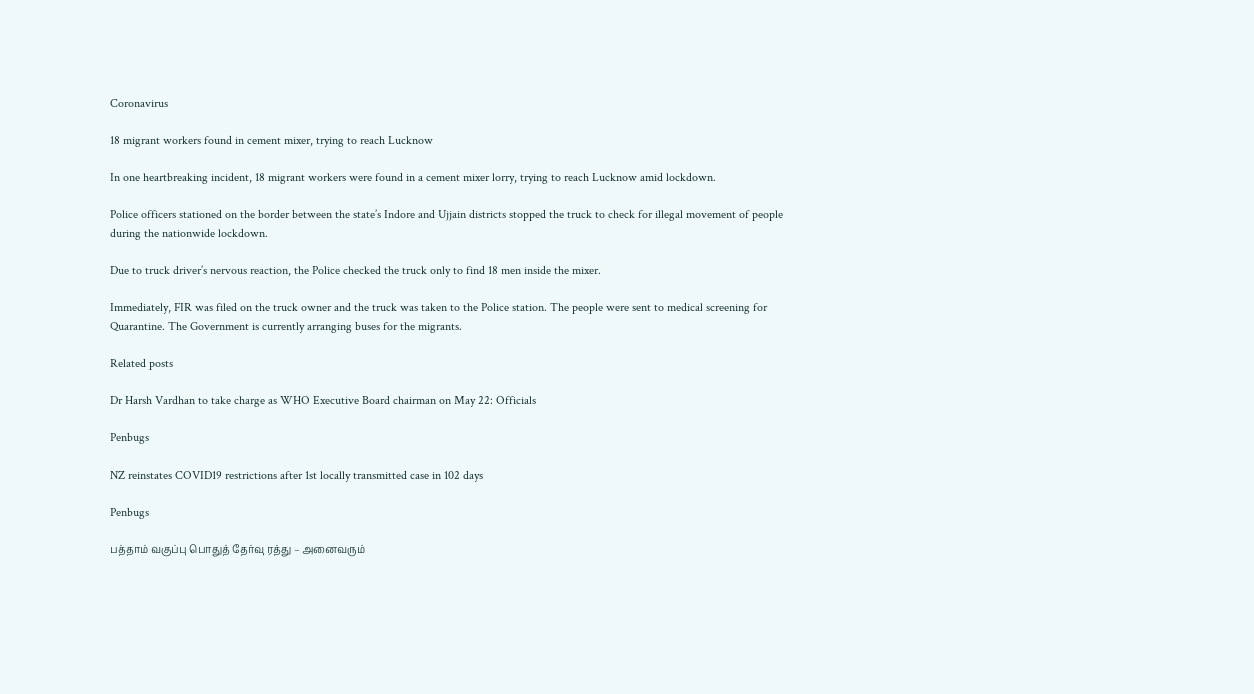Coronavirus

18 migrant workers found in cement mixer, trying to reach Lucknow

In one heartbreaking incident, 18 migrant workers were found in a cement mixer lorry, trying to reach Lucknow amid lockdown.

Police officers stationed on the border between the state’s Indore and Ujjain districts stopped the truck to check for illegal movement of people during the nationwide lockdown.

Due to truck driver’s nervous reaction, the Police checked the truck only to find 18 men inside the mixer.

Immediately, FIR was filed on the truck owner and the truck was taken to the Police station. The people were sent to medical screening for Quarantine. The Government is currently arranging buses for the migrants.

Related posts

Dr Harsh Vardhan to take charge as WHO Executive Board chairman on May 22: Officials

Penbugs

NZ reinstates COVID19 restrictions after 1st locally transmitted case in 102 days

Penbugs

பத்தாம் வகுப்பு பொதுத் தேர்வு ரத்து – அனைவரும்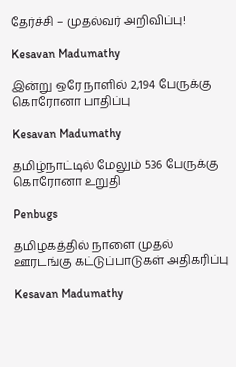தேர்ச்சி – முதல்வர் அறிவிப்பு!

Kesavan Madumathy

இன்று ஒரே நாளில் 2,194 பேருக்கு கொரோனா பாதிப்பு

Kesavan Madumathy

தமிழ்நாட்டில் மேலும் 536 பேருக்கு கொரோனா உறுதி

Penbugs

தமிழகத்தில் நாளை முதல் ஊரடங்கு கட்டுப்பாடுகள் அதிகரிப்பு

Kesavan Madumathy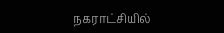நகராட்சியில்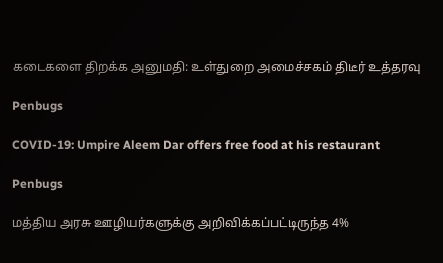கடைகளை திறக்க அனுமதி: உள்துறை அமைச்சகம் திடீர் உத்தரவு

Penbugs

COVID-19: Umpire Aleem Dar offers free food at his restaurant

Penbugs

மத்திய அரசு ஊழியர்களுக்கு அறிவிக்கப்பட்டிருந்த 4%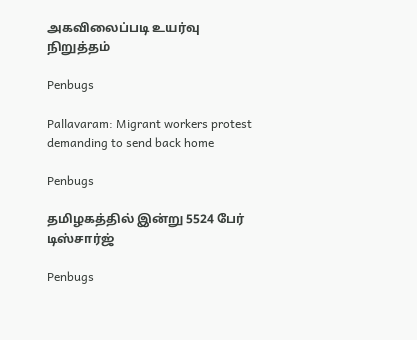அகவிலைப்படி உயர்வு நிறுத்தம்

Penbugs

Pallavaram: Migrant workers protest demanding to send back home

Penbugs

தமிழகத்தில் இன்று 5524 பேர் டிஸ்சார்ஜ்

Penbugs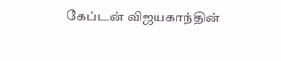கேப்டன் விஜயகாந்தின்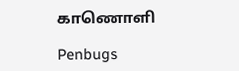காணொளி

Penbugs